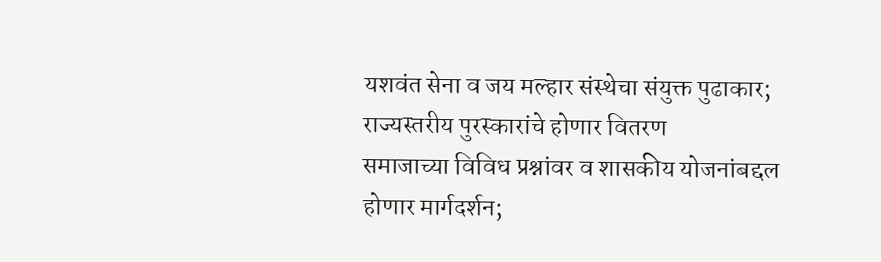यशवंत सेना व जय मल्हार संस्थेचा संयुक्त पुढाकार; राज्यस्तरीय पुरस्कारांचे होणार वितरण
समाजाच्या विविध प्रश्नांवर व शासकीय योजनांबद्दल होणार मार्गदर्शन;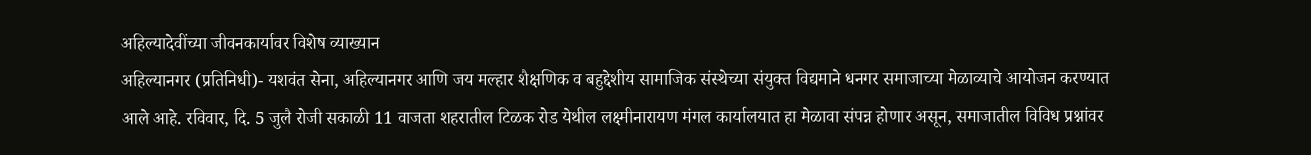अहिल्यादेवींच्या जीवनकार्यावर विशेष व्याख्यान
अहिल्यानगर (प्रतिनिधी)- यशवंत सेना, अहिल्यानगर आणि जय मल्हार शैक्षणिक व बहुद्देशीय सामाजिक संस्थेच्या संयुक्त विद्यमाने धनगर समाजाच्या मेळाव्याचे आयोजन करण्यात आले आहे. रविवार, दि. 5 जुलै रोजी सकाळी 11 वाजता शहरातील टिळक रोड येथील लक्ष्मीनारायण मंगल कार्यालयात हा मेळावा संपन्न होणार असून, समाजातील विविध प्रश्नांवर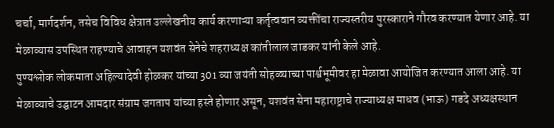चर्चा, मार्गदर्शन, तसेच विविध क्षेत्रात उल्लेखनीय कार्य करणाऱ्या कर्तृत्ववान व्यक्तींचा राज्यस्तरीय पुरस्काराने गौरव करण्यात येणार आहे. या मेळाव्यास उपस्थित राहण्याचे आवाहन यशवंत सेनेचे शहराध्यक्ष कांतीलाल जाडकर यांनी केले आहे.
पुण्यश्लोक लोकमाता अहिल्यादेवी होळकर यांच्या 301 व्या जयंती सोहळ्याच्या पार्श्वभूमीवर हा मेळावा आयोजित करण्यात आला आहे. या मेळाव्याचे उद्घाटन आमदार संग्राम जगताप यांच्या हस्ते होणार असून, यशवंत सेना महाराष्ट्राचे राज्याध्यक्ष माधव (भाऊ) गडदे अध्यक्षस्थान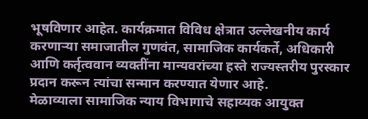भूषविणार आहेत. कार्यक्रमात विविध क्षेत्रात उल्लेखनीय कार्य करणाऱ्या समाजातील गुणवंत, सामाजिक कार्यकर्ते, अधिकारी आणि कर्तृत्ववान व्यक्तींना मान्यवरांच्या हस्ते राज्यस्तरीय पुरस्कार प्रदान करून त्यांचा सन्मान करण्यात येणार आहे.
मेळाव्याला सामाजिक न्याय विभागाचे सहाय्यक आयुक्त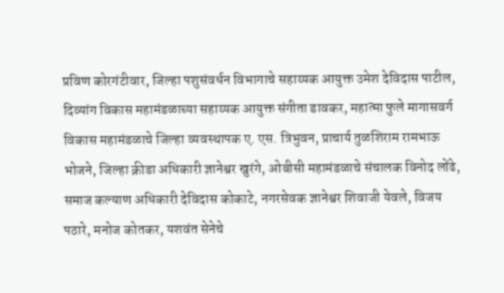प्रविण कोरगंटीवार, जिल्हा पशुसंवर्धन विभागाचे सहाय्यक आयुक्त उमेश देविदास पाटील, दिव्यांग विकास महामंडळाच्या सहाय्यक आयुक्त संगीता डावकर, महात्मा फुले मागासवर्ग विकास महामंडळाचे जिल्हा व्यवस्थापक ए. एस. त्रिभुवन, प्राचार्य तुळशिराम रामभाऊ भोजने, जिल्हा क्रीडा अधिकारी ज्ञानेश्वर खुरंगे, ओबीसी महामंडळाचे संचालक विनोद लोंढे, समाज कल्याण अधिकारी देविदास कोकाटे, नगरसेवक ज्ञानेश्वर शिवाजी येवले, विजय पठारे, मनोज कोतकर, यशवंत सेनेचे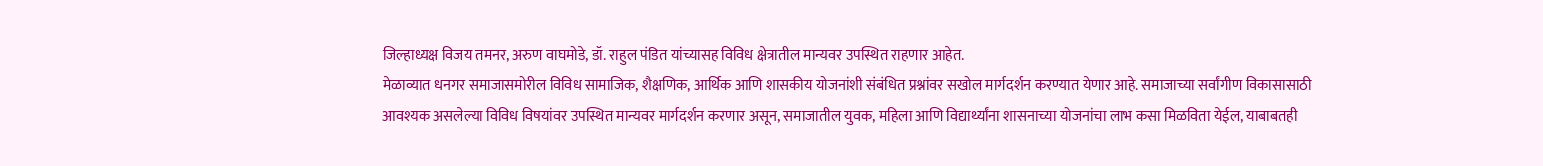जिल्हाध्यक्ष विजय तमनर, अरुण वाघमोडे, डॉ. राहुल पंडित यांच्यासह विविध क्षेत्रातील मान्यवर उपस्थित राहणार आहेत.
मेळाव्यात धनगर समाजासमोरील विविध सामाजिक, शैक्षणिक, आर्थिक आणि शासकीय योजनांशी संबंधित प्रश्नांवर सखोल मार्गदर्शन करण्यात येणार आहे. समाजाच्या सर्वांगीण विकासासाठी आवश्यक असलेल्या विविध विषयांवर उपस्थित मान्यवर मार्गदर्शन करणार असून, समाजातील युवक, महिला आणि विद्यार्थ्यांना शासनाच्या योजनांचा लाभ कसा मिळविता येईल, याबाबतही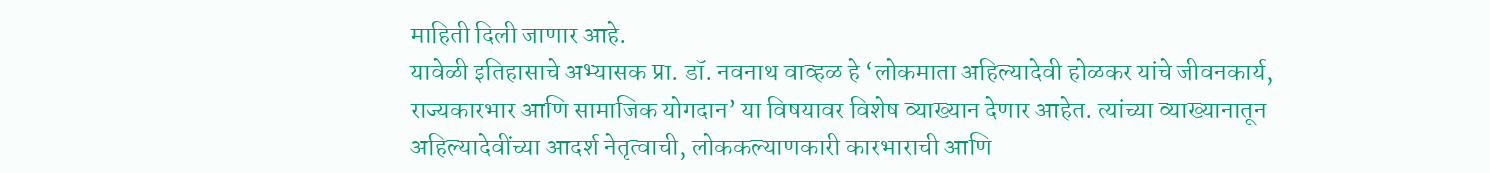माहिती दिली जाणार आहे.
यावेळी इतिहासाचे अभ्यासक प्रा. डॉ. नवनाथ वाव्हळ हे ‘लोकमाता अहिल्यादेवी होळकर यांचे जीवनकार्य, राज्यकारभार आणि सामाजिक योगदान’ या विषयावर विशेष व्याख्यान देणार आहेत. त्यांच्या व्याख्यानातून अहिल्यादेवींच्या आदर्श नेतृत्वाची, लोककल्याणकारी कारभाराची आणि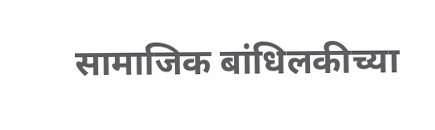सामाजिक बांधिलकीच्या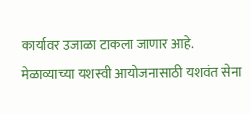कार्यावर उजाळा टाकला जाणार आहे. मेळाव्याच्या यशस्वी आयोजनासाठी यशवंत सेना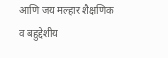आणि जय मल्हार शैक्षणिक व बहुद्देशीय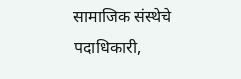सामाजिक संस्थेचे पदाधिकारी,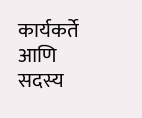कार्यकर्ते आणि सदस्य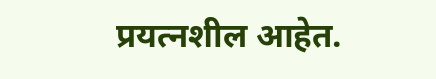प्रयत्नशील आहेत.